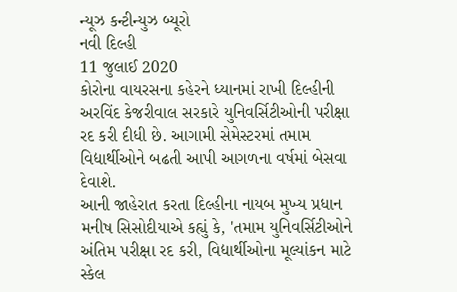ન્યૂઝ કન્ટીન્યુઝ બ્યૂરો
નવી દિલ્હી
11 જુલાઈ 2020
કોરોના વાયરસના કહેરને ધ્યાનમાં રાખી દિલ્હીની અરવિંદ કેજરીવાલ સરકારે યુનિવર્સિટીઓની પરીક્ષા રદ કરી દીધી છે. આગામી સેમેસ્ટરમાં તમામ વિદ્યાર્થીઓને બઢતી આપી આગળના વર્ષમાં બેસવા દેવાશે.
આની જાહેરાત કરતા દિલ્હીના નાયબ મુખ્ય પ્રધાન મનીષ સિસોદીયાએ કહ્યું કે, 'તમામ યુનિવર્સિટીઓને અંતિમ પરીક્ષા રદ કરી, વિદ્યાર્થીઓના મૂલ્યાંકન માટે સ્કેલ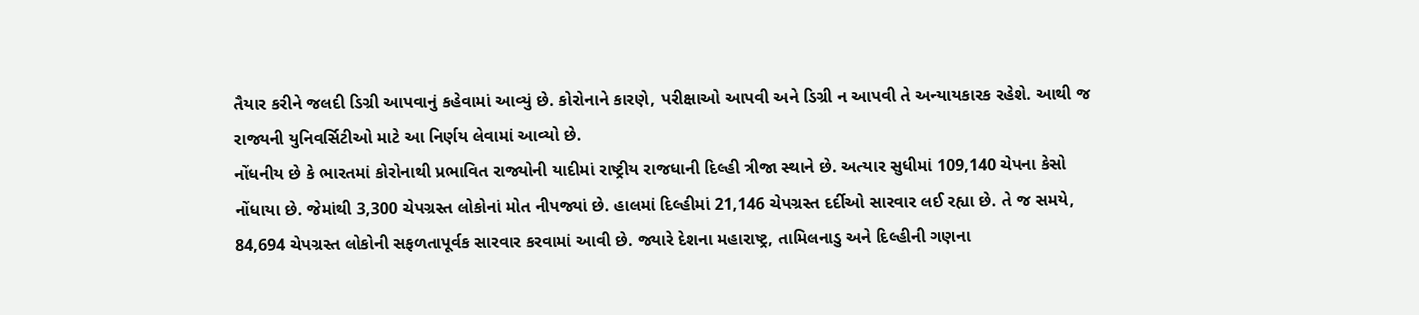તૈયાર કરીને જલદી ડિગ્રી આપવાનું કહેવામાં આવ્યું છે. કોરોનાને કારણે, પરીક્ષાઓ આપવી અને ડિગ્રી ન આપવી તે અન્યાયકારક રહેશે. આથી જ રાજ્યની યુનિવર્સિટીઓ માટે આ નિર્ણય લેવામાં આવ્યો છે.
નોંધનીય છે કે ભારતમાં કોરોનાથી પ્રભાવિત રાજ્યોની યાદીમાં રાષ્ટ્રીય રાજધાની દિલ્હી ત્રીજા સ્થાને છે. અત્યાર સુધીમાં 109,140 ચેપના કેસો નોંધાયા છે. જેમાંથી 3,300 ચેપગ્રસ્ત લોકોનાં મોત નીપજ્યાં છે. હાલમાં દિલ્હીમાં 21,146 ચેપગ્રસ્ત દર્દીઓ સારવાર લઈ રહ્યા છે. તે જ સમયે, 84,694 ચેપગ્રસ્ત લોકોની સફળતાપૂર્વક સારવાર કરવામાં આવી છે. જ્યારે દેશના મહારાષ્ટ્ર, તામિલનાડુ અને દિલ્હીની ગણના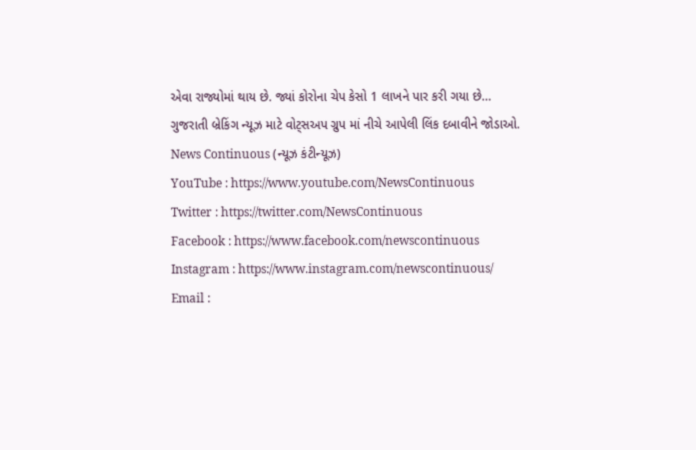એવા રાજ્યોમાં થાય છે. જ્યાં કોરોના ચેપ કેસો 1 લાખને પાર કરી ગયા છે…
ગુજરાતી બ્રેકિંગ ન્યૂઝ માટે વોટ્સઅપ ગ્રુપ માં નીચે આપેલી લિંક દબાવીને જોડાઓ.
News Continuous (ન્યૂઝ કંટીન્યૂઝ)
YouTube : https://www.youtube.com/NewsContinuous
Twitter : https://twitter.com/NewsContinuous
Facebook : https://www.facebook.com/newscontinuous
Instagram : https://www.instagram.com/newscontinuous/
Email :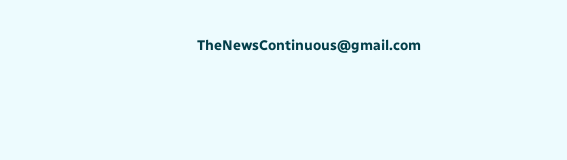TheNewsContinuous@gmail.com